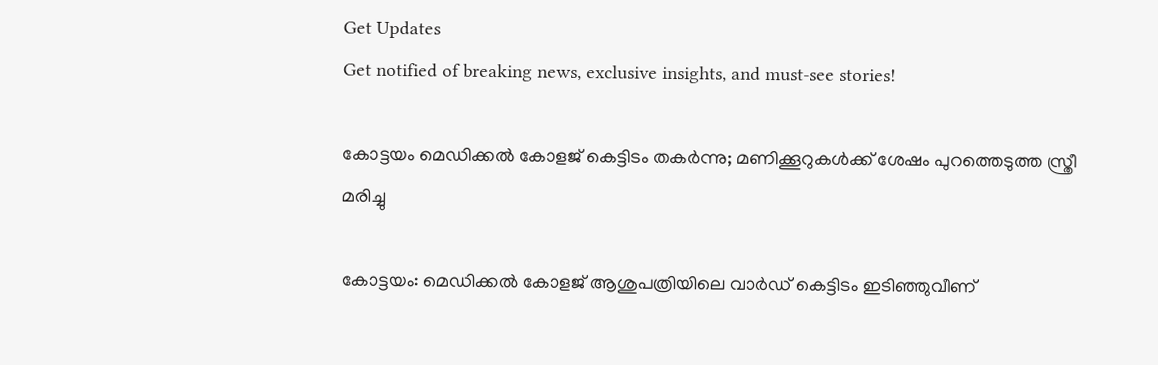Get Updates
Get notified of breaking news, exclusive insights, and must-see stories!

കോട്ടയം മെഡിക്കല്‍ കോളജ് കെട്ടിടം തകര്‍ന്നു; മണിക്കൂറുകള്‍ക്ക് ശേഷം പുറത്തെടുത്ത സ്ത്രീ മരിച്ചു

കോട്ടയം: മെഡിക്കല്‍ കോളജ് ആശുപത്രിയിലെ വാര്‍ഡ് കെട്ടിടം ഇടിഞ്ഞുവീണ്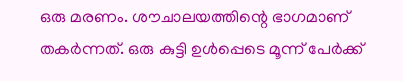ഒരു മരണം. ശൗചാലയത്തിന്റെ ഭാഗമാണ് തകര്‍ന്നത്. ഒരു കുട്ടി ഉള്‍പ്പെടെ മൂന്ന് പേര്‍ക്ക്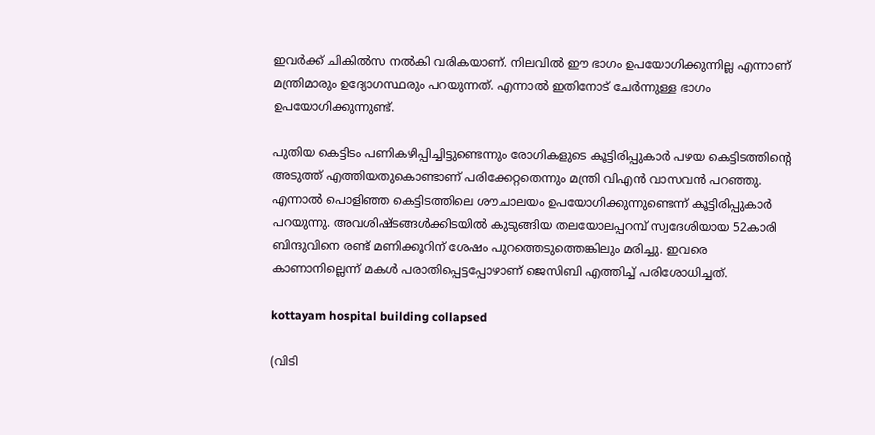ഇവര്‍ക്ക് ചികില്‍സ നല്‍കി വരികയാണ്. നിലവില്‍ ഈ ഭാഗം ഉപയോഗിക്കുന്നില്ല എന്നാണ് മന്ത്രിമാരും ഉദ്യോഗസ്ഥരും പറയുന്നത്. എന്നാല്‍ ഇതിനോട് ചേര്‍ന്നുള്ള ഭാഗം ഉപയോഗിക്കുന്നുണ്ട്.

പുതിയ കെട്ടിടം പണികഴിപ്പിച്ചിട്ടുണ്ടെന്നും രോഗികളുടെ കൂട്ടിരിപ്പുകാര്‍ പഴയ കെട്ടിടത്തിന്റെ അടുത്ത് എത്തിയതുകൊണ്ടാണ് പരിക്കേറ്റതെന്നും മന്ത്രി വിഎന്‍ വാസവന്‍ പറഞ്ഞു. എന്നാല്‍ പൊളിഞ്ഞ കെട്ടിടത്തിലെ ശൗചാലയം ഉപയോഗിക്കുന്നുണ്ടെന്ന് കൂട്ടിരിപ്പുകാര്‍ പറയുന്നു. അവശിഷ്ടങ്ങള്‍ക്കിടയില്‍ കുടുങ്ങിയ തലയോലപ്പറമ്പ് സ്വദേശിയായ 52കാരി ബിന്ദുവിനെ രണ്ട് മണിക്കൂറിന് ശേഷം പുറത്തെടുത്തെങ്കിലും മരിച്ചു. ഇവരെ കാണാനില്ലെന്ന് മകള്‍ പരാതിപ്പെട്ടപ്പോഴാണ് ജെസിബി എത്തിച്ച് പരിശോധിച്ചത്.

kottayam hospital building collapsed

(വിടി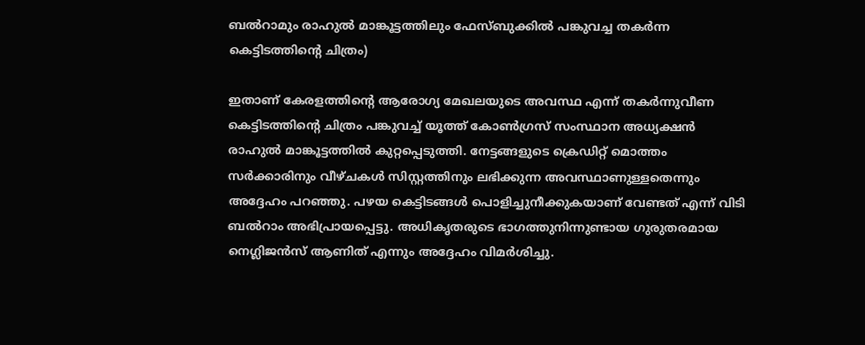ബല്‍റാമും രാഹുല്‍ മാങ്കൂട്ടത്തിലും ഫേസ്ബുക്കില്‍ പങ്കുവച്ച തകര്‍ന്ന കെട്ടിടത്തിന്റെ ചിത്രം)

ഇതാണ് കേരളത്തിന്റെ ആരോഗ്യ മേഖലയുടെ അവസ്ഥ എന്ന് തകര്‍ന്നുവീണ കെട്ടിടത്തിന്റെ ചിത്രം പങ്കുവച്ച് യൂത്ത് കോണ്‍ഗ്രസ് സംസ്ഥാന അധ്യക്ഷന്‍ രാഹുല്‍ മാങ്കൂട്ടത്തില്‍ കുറ്റപ്പെടുത്തി. നേട്ടങ്ങളുടെ ക്രെഡിറ്റ് മൊത്തം സര്‍ക്കാരിനും വീഴ്ചകള്‍ സിസ്റ്റത്തിനും ലഭിക്കുന്ന അവസ്ഥാണുള്ളതെന്നും അദ്ദേഹം പറഞ്ഞു. പഴയ കെട്ടിടങ്ങള്‍ പൊളിച്ചുനീക്കുകയാണ് വേണ്ടത് എന്ന് വിടി ബല്‍റാം അഭിപ്രായപ്പെട്ടു. അധികൃതരുടെ ഭാഗത്തുനിന്നുണ്ടായ ഗുരുതരമായ നെഗ്ലിജന്‍സ് ആണിത് എന്നും അദ്ദേഹം വിമര്‍ശിച്ചു.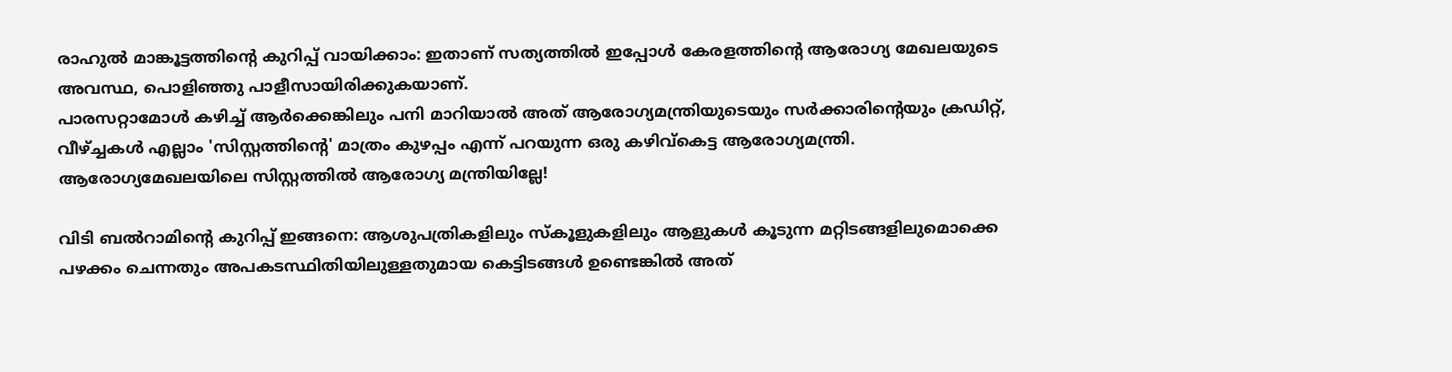രാഹുല്‍ മാങ്കൂട്ടത്തിന്റെ കുറിപ്പ് വായിക്കാം: ഇതാണ് സത്യത്തില്‍ ഇപ്പോള്‍ കേരളത്തിന്റെ ആരോഗ്യ മേഖലയുടെ അവസ്ഥ, പൊളിഞ്ഞു പാളീസായിരിക്കുകയാണ്.
പാരസറ്റാമോള്‍ കഴിച്ച് ആര്‍ക്കെങ്കിലും പനി മാറിയാല്‍ അത് ആരോഗ്യമന്ത്രിയുടെയും സര്‍ക്കാരിന്റെയും ക്രഡിറ്റ്, വീഴ്ച്ചകള്‍ എല്ലാം 'സിസ്റ്റത്തിന്റെ' മാത്രം കുഴപ്പം എന്ന് പറയുന്ന ഒരു കഴിവ്‌കെട്ട ആരോഗ്യമന്ത്രി. ആരോഗ്യമേഖലയിലെ സിസ്റ്റത്തില്‍ ആരോഗ്യ മന്ത്രിയില്ലേ!

വിടി ബല്‍റാമിന്റെ കുറിപ്പ് ഇങ്ങനെ: ആശുപത്രികളിലും സ്‌കൂളുകളിലും ആളുകള്‍ കൂടുന്ന മറ്റിടങ്ങളിലുമൊക്കെ പഴക്കം ചെന്നതും അപകടസ്ഥിതിയിലുള്ളതുമായ കെട്ടിടങ്ങള്‍ ഉണ്ടെങ്കില്‍ അത്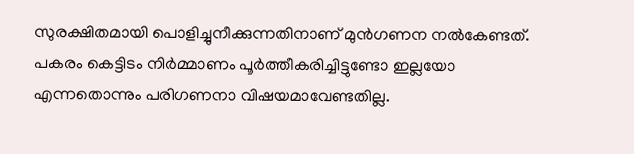സുരക്ഷിതമായി പൊളിച്ചുനീക്കുന്നതിനാണ് മുന്‍ഗണന നല്‍കേണ്ടത്. പകരം കെട്ടിടം നിര്‍മ്മാണം പൂര്‍ത്തീകരിച്ചിട്ടുണ്ടോ ഇല്ലയോ എന്നതൊന്നും പരിഗണനാ വിഷയമാവേണ്ടതില്ല.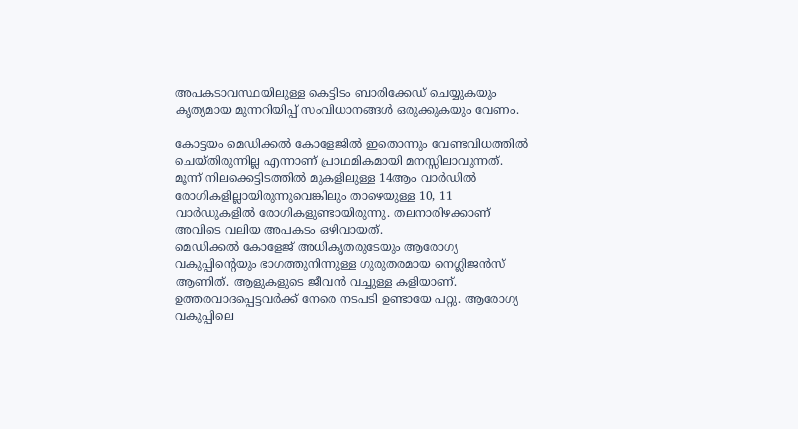അപകടാവസ്ഥയിലുള്ള കെട്ടിടം ബാരിക്കേഡ് ചെയ്യുകയും കൃത്യമായ മുന്നറിയിപ്പ് സംവിധാനങ്ങള്‍ ഒരുക്കുകയും വേണം.

കോട്ടയം മെഡിക്കല്‍ കോളേജില്‍ ഇതൊന്നും വേണ്ടവിധത്തില്‍ ചെയ്തിരുന്നില്ല എന്നാണ് പ്രാഥമികമായി മനസ്സിലാവുന്നത്. മൂന്ന് നിലക്കെട്ടിടത്തില്‍ മുകളിലുള്ള 14ആം വാര്‍ഡില്‍ രോഗികളില്ലായിരുന്നുവെങ്കിലും താഴെയുള്ള 10, 11 വാര്‍ഡുകളില്‍ രോഗികളുണ്ടായിരുന്നു. തലനാരിഴക്കാണ് അവിടെ വലിയ അപകടം ഒഴിവായത്.
മെഡിക്കല്‍ കോളേജ് അധികൃതരുടേയും ആരോഗ്യ വകുപ്പിന്റെയും ഭാഗത്തുനിന്നുള്ള ഗുരുതരമായ നെഗ്ലിജന്‍സ് ആണിത്. ആളുകളുടെ ജീവന്‍ വച്ചുള്ള കളിയാണ്. ഉത്തരവാദപ്പെട്ടവര്‍ക്ക് നേരെ നടപടി ഉണ്ടായേ പറ്റു. ആരോഗ്യ വകുപ്പിലെ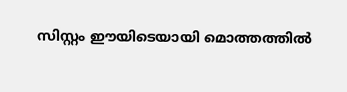സിസ്റ്റം ഈയിടെയായി മൊത്തത്തില്‍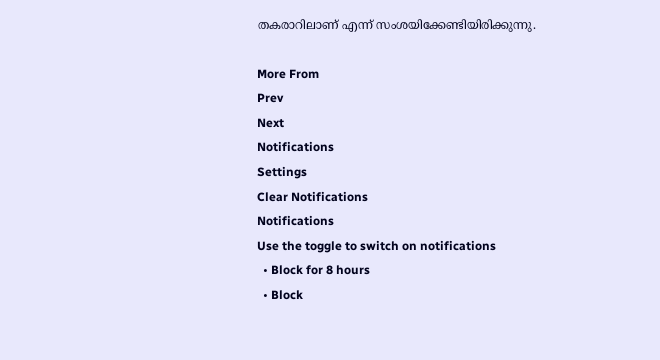തകരാറിലാണ് എന്ന് സംശയിക്കേണ്ടിയിരിക്കുന്നു.

More From
Prev
Next
Notifications
Settings
Clear Notifications
Notifications
Use the toggle to switch on notifications
  • Block for 8 hours
  • Block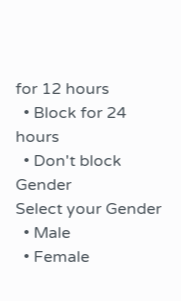for 12 hours
  • Block for 24 hours
  • Don't block
Gender
Select your Gender
  • Male
  • Female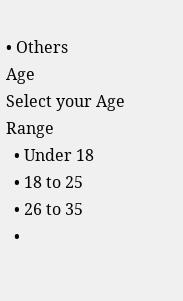• Others
Age
Select your Age Range
  • Under 18
  • 18 to 25
  • 26 to 35
  •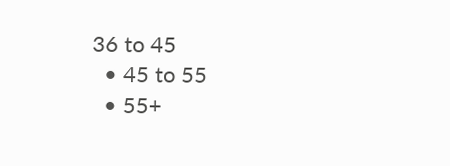36 to 45
  • 45 to 55
  • 55+